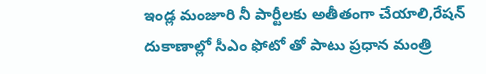ఇండ్ల మంజూరి నీ పార్టీలకు అతీతంగా చేయాలి,రేషన్ దుకాణాల్లో సీఎం ఫోటో తో పాటు ప్రధాన మంత్రి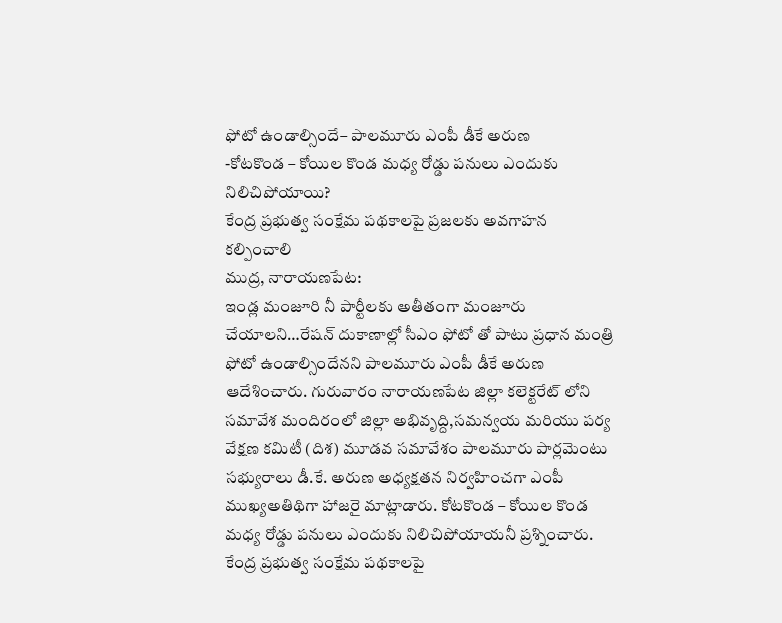ఫోటో ఉండాల్సిందే– పాలమూరు ఎంపీ డీకే అరుణ
-కోటకొండ – కోయిల కొండ మధ్య రోడ్డు పనులు ఎందుకు నిలిచిపోయాయి?
కేంద్ర ప్రభుత్వ సంక్షేమ పథకాలపై ప్రజలకు అవగాహన కల్పించాలి
ముద్ర, నారాయణపేట:
ఇండ్ల మంజూరి నీ పార్టీలకు అతీతంగా మంజూరు చేయాలని…రేషన్ దుకాణాల్లో సీఎం ఫోటో తో పాటు ప్రధాన మంత్రి ఫోటో ఉండాల్సిందేనని పాలమూరు ఎంపీ డీకే అరుణ ఆదేశించారు. గురువారం నారాయణపేట జిల్లా కలెక్టరేట్ లోని సమావేశ మందిరంలో జిల్లా అభివృద్ది,సమన్వయ మరియు పర్య వేక్షణ కమిటీ (దిశ) మూడవ సమావేశం పాలమూరు పార్లమెంటు సభ్యురాలు డీ.కే. అరుణ అధ్యక్షతన నిర్వహించగా ఎంపీ ముఖ్యఅతిథిగా హాజరై మాట్లాడారు. కోటకొండ – కోయిల కొండ మధ్య రోడ్డు పనులు ఎందుకు నిలిచిపోయాయనీ ప్రశ్నించారు. కేంద్ర ప్రభుత్వ సంక్షేమ పథకాలపై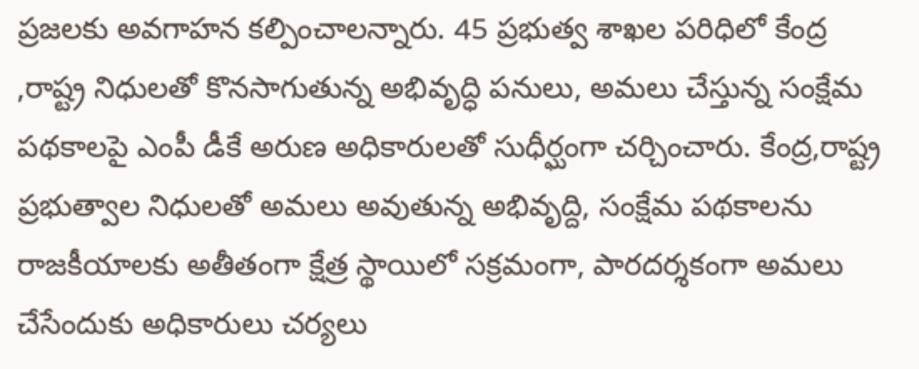ప్రజలకు అవగాహన కల్పించాలన్నారు. 45 ప్రభుత్వ శాఖల పరిధిలో కేంద్ర ,రాష్ట్ర నిధులతో కొనసాగుతున్న అభివృద్ధి పనులు, అమలు చేస్తున్న సంక్షేమ పథకాలపై ఎంపీ డీకే అరుణ అధికారులతో సుధీర్ఘంగా చర్చించారు. కేంద్ర,రాష్ట్ర ప్రభుత్వాల నిధులతో అమలు అవుతున్న అభివృద్ది, సంక్షేమ పథకాలను రాజకీయాలకు అతీతంగా క్షేత్ర స్థాయిలో సక్రమంగా, పారదర్శకంగా అమలు చేసేందుకు అధికారులు చర్యలు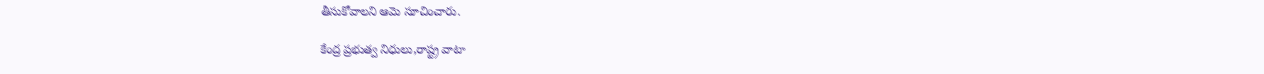తీసుకోవాలని ఆమె సూచించారు.

కేంద్ర ప్రభుత్వ నిధులు,రాష్ట్ర వాటా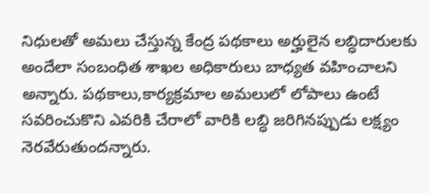నిధులతో అమలు చేస్తున్న కేంద్ర పథకాలు అర్హులైన లబ్ధిదారులకు అందేలా సంబంధిత శాఖల అధికారులు బాధ్యత వహించాలని అన్నారు. పథకాలు,కార్యక్రమాల అమలులో లోపాలు ఉంటే సవరించుకొని ఎవరికి చేరాలో వారికి లబ్ధి జరిగినప్పుడు లక్ష్యం నెరవేరుతుందన్నారు.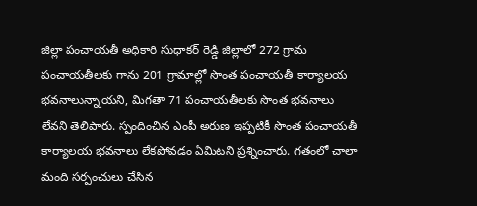జిల్లా పంచాయతీ అధికారి సుధాకర్ రెడ్డి జిల్లాలో 272 గ్రామ పంచాయతీలకు గాను 201 గ్రామాల్లో సొంత పంచాయతీ కార్యాలయ భవనాలున్నాయని, మిగతా 71 పంచాయతీలకు సొంత భవనాలు లేవని తెలిపారు. స్పందించిన ఎంపీ అరుణ ఇప్పటికీ సొంత పంచాయతీ కార్యాలయ భవనాలు లేకపోవడం ఏమిటని ప్రశ్నించారు. గతంలో చాలా మంది సర్పంచులు చేసిన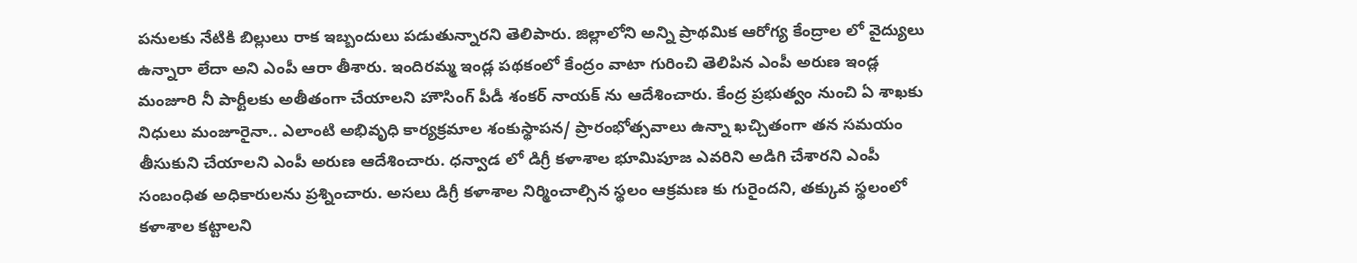పనులకు నేటికి బిల్లులు రాక ఇబ్బందులు పడుతున్నారని తెలిపారు. జిల్లాలోని అన్ని ప్రాథమిక ఆరోగ్య కేంద్రాల లో వైద్యులు ఉన్నారా లేదా అని ఎంపీ ఆరా తీశారు. ఇందిరమ్మ ఇండ్ల పథకంలో కేంద్రం వాటా గురించి తెలిపిన ఎంపీ అరుణ ఇండ్ల మంజూరి నీ పార్టీలకు అతీతంగా చేయాలని హౌసింగ్ పీడీ శంకర్ నాయక్ ను ఆదేశించారు. కేంద్ర ప్రభుత్వం నుంచి ఏ శాఖకు నిధులు మంజూరైనా.. ఎలాంటి అభివృధి కార్యక్రమాల శంకుస్థాపన/ ప్రారంభోత్సవాలు ఉన్నా ఖచ్చితంగా తన సమయం తీసుకుని చేయాలని ఎంపీ అరుణ ఆదేశించారు. ధన్వాడ లో డిగ్రీ కళాశాల భూమిపూజ ఎవరిని అడిగి చేశారని ఎంపీ సంబంధిత అధికారులను ప్రశ్నించారు. అసలు డిగ్రీ కళాశాల నిర్మించాల్సిన స్థలం ఆక్రమణ కు గురైందని, తక్కువ స్థలంలో కళాశాల కట్టాలని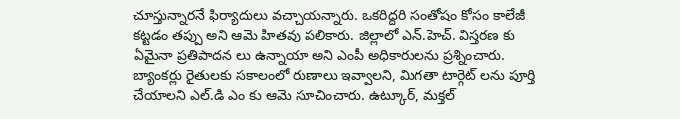చూస్తున్నారనే ఫిర్యాదులు వచ్చాయన్నారు. ఒకరిద్దరి సంతోషం కోసం కాలేజీ కట్టడం తప్పు అని ఆమె హితవు పలికారు. జిల్లాలో ఎన్.హెచ్. విస్తరణ కు ఏమైనా ప్రతిపాదన లు ఉన్నాయా అని ఎంపీ అధికారులను ప్రశ్నించారు. బ్యాంకర్లు రైతులకు సకాలంలో రుణాలు ఇవ్వాలని, మిగతా టార్గెట్ లను పూర్తి చేయాలని ఎల్.డి ఎం కు ఆమె సూచించారు. ఉట్కూర్, మక్తల్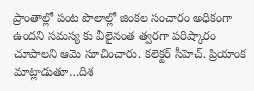ప్రాంతాల్లో పంట పొలాల్లో జింకల సంచారం అధికంగా ఉందని సమస్య కు వీలైనంత త్వరగా పరిష్కారం చూపాలని ఆమె సూచించారు. కలెక్టర్ సీహెచ్. ప్రియాంక మాట్లాడుతూ…దిశ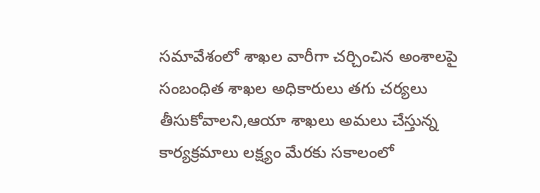సమావేశంలో శాఖల వారీగా చర్చించిన అంశాలపై సంబంధిత శాఖల అధికారులు తగు చర్యలు తీసుకోవాలని,ఆయా శాఖలు అమలు చేస్తున్న కార్యక్రమాలు లక్ష్యం మేరకు సకాలంలో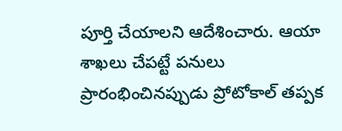పూర్తి చేయాలని ఆదేశించారు. ఆయా శాఖలు చేపట్టే పనులు ప్రారంభించినప్పుడు ప్రోటోకాల్ తప్పక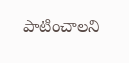పాటించాలని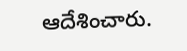ఆదేశించారు.